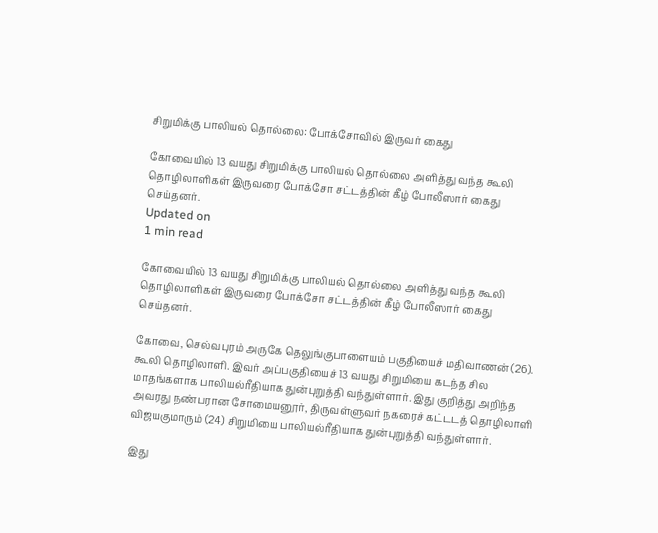சிறுமிக்கு பாலியல் தொல்லை: போக்சோவில் இருவர் கைது

கோவையில் 13 வயது சிறுமிக்கு பாலியல் தொல்லை அளித்து வந்த கூலி தொழிலாளிகள் இருவரை போக்சோ சட்டத்தின் கீழ் போலீஸார் கைது செய்தனர்.
Updated on
1 min read

கோவையில் 13 வயது சிறுமிக்கு பாலியல் தொல்லை அளித்து வந்த கூலி தொழிலாளிகள் இருவரை போக்சோ சட்டத்தின் கீழ் போலீஸார் கைது செய்தனர்.

கோவை, செல்வபுரம் அருகே தெலுங்குபாளையம் பகுதியைச் மதிவாணன் (26). கூலி தொழிலாளி. இவர் அப்பகுதியைச் 13 வயது சிறுமியை கடந்த சில மாதங்களாக பாலியல்ரீதியாக துன்புறுத்தி வந்துள்ளார். இது குறித்து அறிந்த அவரது நண்பரான சோமையனூர், திருவள்ளுவர் நகரைச் கட்டடத் தொழிலாளி விஜயகுமாரும் (24) சிறுமியை பாலியல்ரீதியாக துன்புறுத்தி வந்துள்ளார்.

இது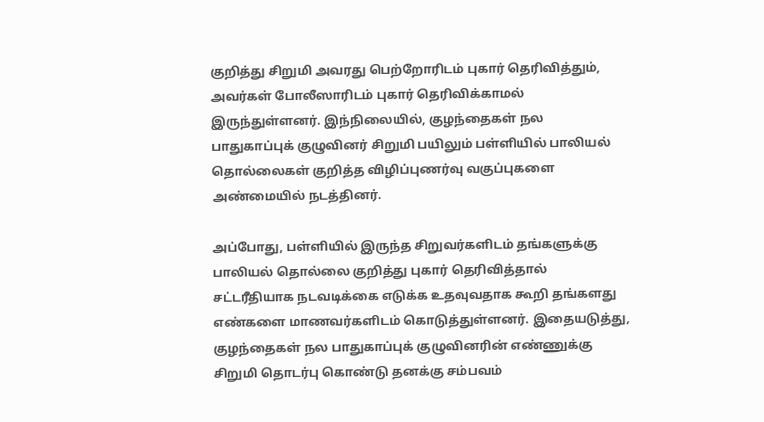குறித்து சிறுமி அவரது பெற்றோரிடம் புகார் தெரிவித்தும், அவர்கள் போலீஸாரிடம் புகார் தெரிவிக்காமல் இருந்துள்ளனர். இந்நிலையில், குழந்தைகள் நல பாதுகாப்புக் குழுவினர் சிறுமி பயிலும் பள்ளியில் பாலியல் தொல்லைகள் குறித்த விழிப்புணர்வு வகுப்புகளை அண்மையில் நடத்தினர்.

அப்போது, பள்ளியில் இருந்த சிறுவர்களிடம் தங்களுக்கு பாலியல் தொல்லை குறித்து புகார் தெரிவித்தால் சட்டரீதியாக நடவடிக்கை எடுக்க உதவுவதாக கூறி தங்களது எண்களை மாணவர்களிடம் கொடுத்துள்ளனர். இதையடுத்து, குழந்தைகள் நல பாதுகாப்புக் குழுவினரின் எண்ணுக்கு சிறுமி தொடர்பு கொண்டு தனக்கு சம்பவம்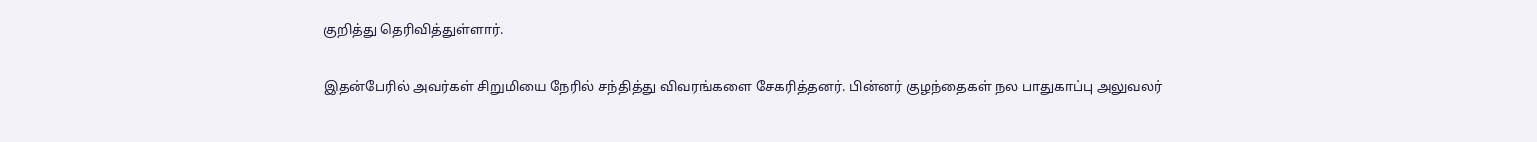குறித்து தெரிவித்துள்ளார்.

இதன்பேரில் அவர்கள் சிறுமியை நேரில் சந்தித்து விவரங்களை சேகரித்தனர். பின்னர் குழந்தைகள் நல பாதுகாப்பு அலுவலர்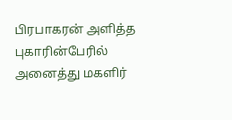பிரபாகரன் அளித்த புகாரின்பேரில் அனைத்து மகளிர்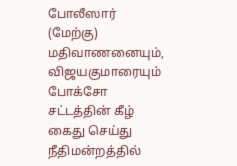போலீஸார் (மேற்கு) மதிவாணனையும், விஜயகுமாரையும் போக்சோ சட்டத்தின் கீழ் கைது செய்து நீதிமன்றத்தில்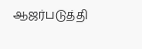ஆஜர்படுத்தி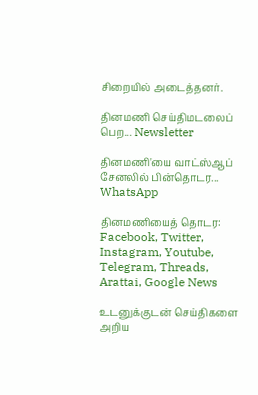சிறையில் அடைத்தனர்.

தினமணி செய்திமடலைப் பெற... Newsletter

தினமணி'யை வாட்ஸ்ஆப் சேனலில் பின்தொடர... WhatsApp

தினமணியைத் தொடர: Facebook, Twitter, Instagram, Youtube, Telegram, Threads, Arattai, Google News

உடனுக்குடன் செய்திகளை அறிய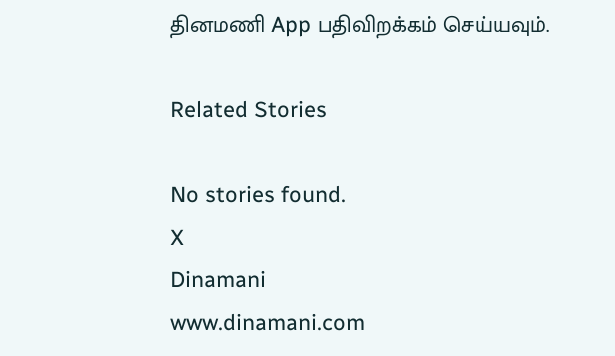தினமணி App பதிவிறக்கம் செய்யவும்.

Related Stories

No stories found.
X
Dinamani
www.dinamani.com